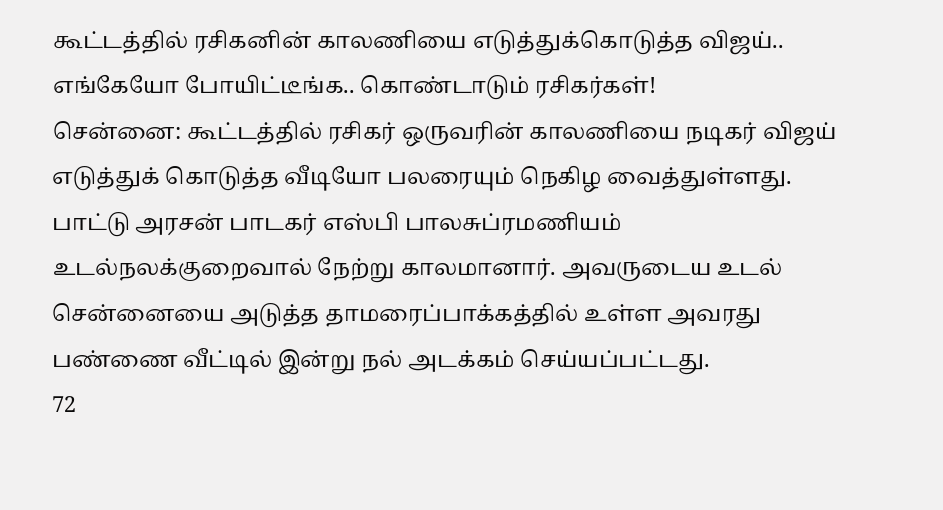கூட்டத்தில் ரசிகனின் காலணியை எடுத்துக்கொடுத்த விஜய்.. எங்கேயோ போயிட்டீங்க.. கொண்டாடும் ரசிகர்கள்!
சென்னை: கூட்டத்தில் ரசிகர் ஒருவரின் காலணியை நடிகர் விஜய் எடுத்துக் கொடுத்த வீடியோ பலரையும் நெகிழ வைத்துள்ளது.
பாட்டு அரசன் பாடகர் எஸ்பி பாலசுப்ரமணியம் உடல்நலக்குறைவால் நேற்று காலமானார். அவருடைய உடல் சென்னையை அடுத்த தாமரைப்பாக்கத்தில் உள்ள அவரது பண்ணை வீட்டில் இன்று நல் அடக்கம் செய்யப்பட்டது.
72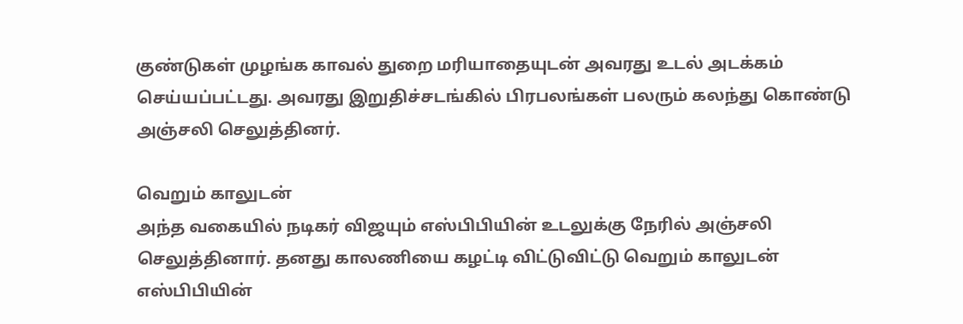குண்டுகள் முழங்க காவல் துறை மரியாதையுடன் அவரது உடல் அடக்கம் செய்யப்பட்டது. அவரது இறுதிச்சடங்கில் பிரபலங்கள் பலரும் கலந்து கொண்டு அஞ்சலி செலுத்தினர்.

வெறும் காலுடன்
அந்த வகையில் நடிகர் விஜயும் எஸ்பிபியின் உடலுக்கு நேரில் அஞ்சலி செலுத்தினார். தனது காலணியை கழட்டி விட்டுவிட்டு வெறும் காலுடன் எஸ்பிபியின்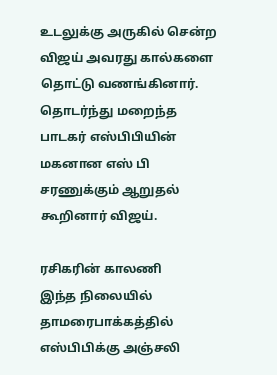உடலுக்கு அருகில் சென்ற விஜய் அவரது கால்களை தொட்டு வணங்கினார். தொடர்ந்து மறைந்த பாடகர் எஸ்பிபியின் மகனான எஸ் பி சரணுக்கும் ஆறுதல் கூறினார் விஜய்.

ரசிகரின் காலணி
இந்த நிலையில் தாமரைபாக்கத்தில் எஸ்பிபிக்கு அஞ்சலி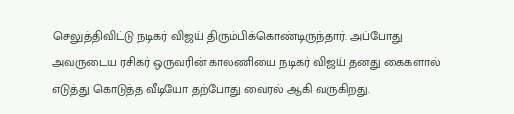செலுத்திவிட்டு நடிகர் விஜய் திரும்பிக்கொண்டிருந்தார். அப்போது அவருடைய ரசிகர் ஒருவரின் காலணியை நடிகர் விஜய் தனது கைகளால் எடுத்து கொடுத்த வீடியோ தற்போது வைரல் ஆகி வருகிறது.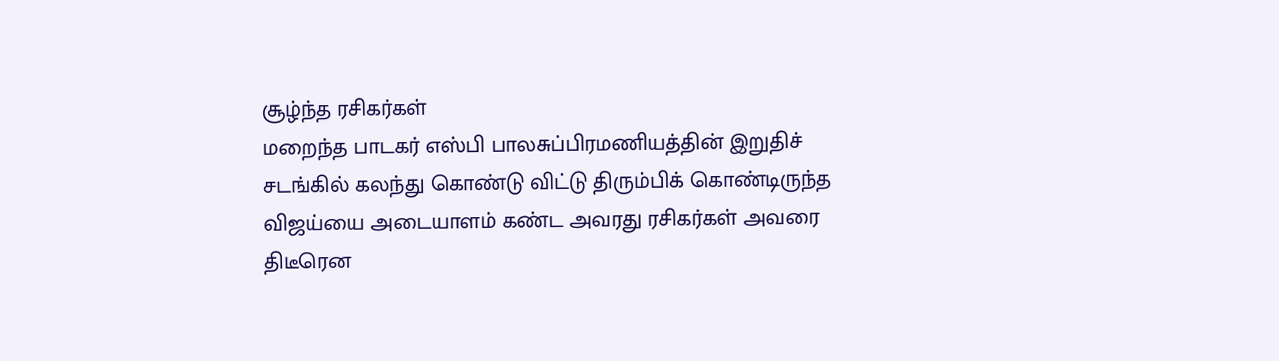சூழ்ந்த ரசிகர்கள்
மறைந்த பாடகர் எஸ்பி பாலசுப்பிரமணியத்தின் இறுதிச் சடங்கில் கலந்து கொண்டு விட்டு திரும்பிக் கொண்டிருந்த விஜய்யை அடையாளம் கண்ட அவரது ரசிகர்கள் அவரை திடீரென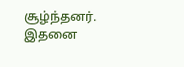சூழ்ந்தனர். இதனை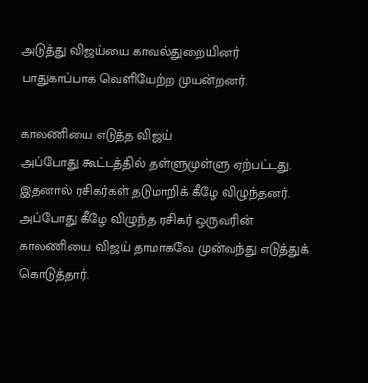அடுத்து விஜய்யை காவல்துறையினர் பாதுகாப்பாக வெளியேற்ற முயன்றனர்.

காலணியை எடுத்த விஜய்
அப்போது கூட்டத்தில் தள்ளுமுள்ளு ஏற்பட்டது. இதனால் ரசிகர்கள் தடுமாறிக் கீழே விழுந்தனர். அப்போது கீழே விழுந்த ரசிகர் ஒருவரின் காலணியை விஜய் தாமாகவே முன்வந்து எடுத்துக் கொடுத்தார்.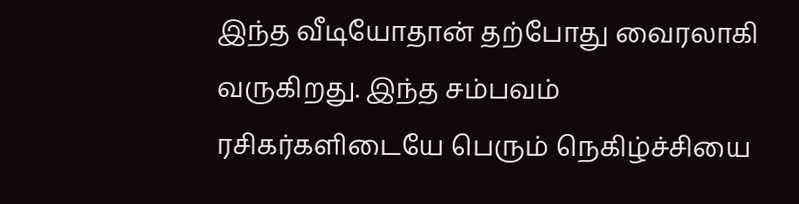இந்த வீடியோதான் தற்போது வைரலாகி வருகிறது. இந்த சம்பவம் ரசிகர்களிடையே பெரும் நெகிழ்ச்சியை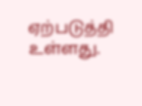ஏற்படுத்தி உள்ளது.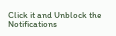Click it and Unblock the Notifications